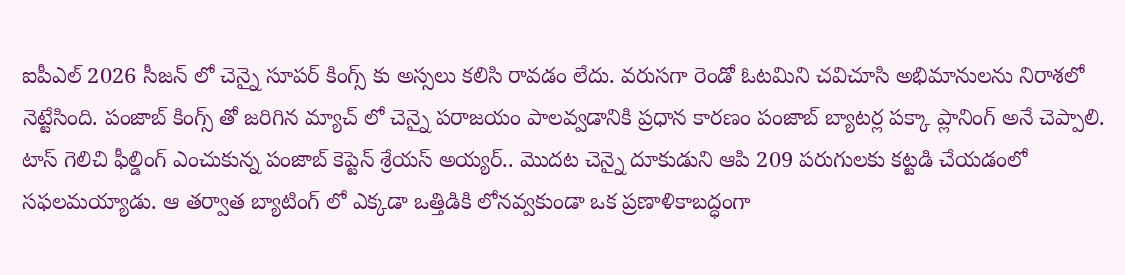ఐపీఎల్ 2026 సీజన్ లో చెన్నై సూపర్ కింగ్స్ కు అస్సలు కలిసి రావడం లేదు. వరుసగా రెండో ఓటమిని చవిచూసి అభిమానులను నిరాశలో నెట్టేసింది. పంజాబ్ కింగ్స్ తో జరిగిన మ్యాచ్ లో చెన్నై పరాజయం పాలవ్వడానికి ప్రధాన కారణం పంజాబ్ బ్యాటర్ల పక్కా ప్లానింగ్ అనే చెప్పాలి. టాస్ గెలిచి ఫీల్డింగ్ ఎంచుకున్న పంజాబ్ కెప్టెన్ శ్రేయస్ అయ్యర్.. మొదట చెన్నై దూకుడుని ఆపి 209 పరుగులకు కట్టడి చేయడంలో సఫలమయ్యాడు. ఆ తర్వాత బ్యాటింగ్ లో ఎక్కడా ఒత్తిడికి లోనవ్వకుండా ఒక ప్రణాళికాబద్ధంగా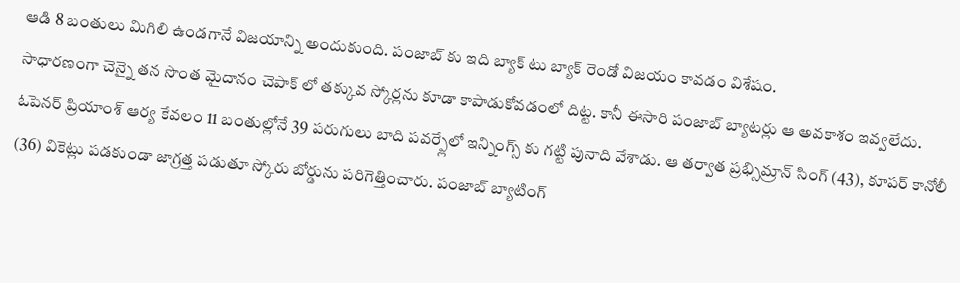ఆడి 8 బంతులు మిగిలి ఉండగానే విజయాన్ని అందుకుంది. పంజాబ్ కు ఇది బ్యాక్ టు బ్యాక్ రెండో విజయం కావడం విశేషం.
సాధారణంగా చెన్నై తన సొంత మైదానం చెపాక్ లో తక్కువ స్కోర్లను కూడా కాపాడుకోవడంలో దిట్ట. కానీ ఈసారి పంజాబ్ బ్యాటర్లు ఆ అవకాశం ఇవ్వలేదు. ఓపెనర్ ప్రియాంశ్ ఆర్య కేవలం 11 బంతుల్లోనే 39 పరుగులు బాది పవర్ప్లేలో ఇన్నింగ్స్ కు గట్టి పునాది వేశాడు. ఆ తర్వాత ప్రభ్సిమ్రాన్ సింగ్ (43), కూపర్ కానోలీ (36) వికెట్లు పడకుండా జాగ్రత్త పడుతూ స్కోరు బోర్డును పరిగెత్తించారు. పంజాబ్ బ్యాటింగ్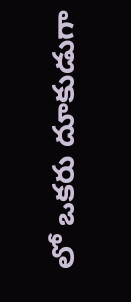లో ఒకరు దూకుడుగా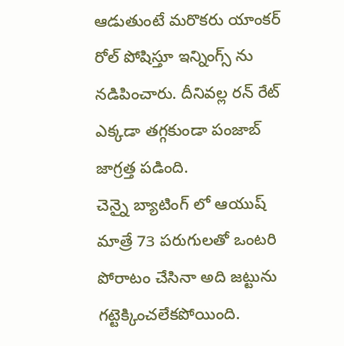ఆడుతుంటే మరొకరు యాంకర్ రోల్ పోషిస్తూ ఇన్నింగ్స్ ను నడిపించారు. దీనివల్ల రన్ రేట్ ఎక్కడా తగ్గకుండా పంజాబ్ జాగ్రత్త పడింది.
చెన్నై బ్యాటింగ్ లో ఆయుష్ మాత్రే 73 పరుగులతో ఒంటరి పోరాటం చేసినా అది జట్టును గట్టెక్కించలేకపోయింది.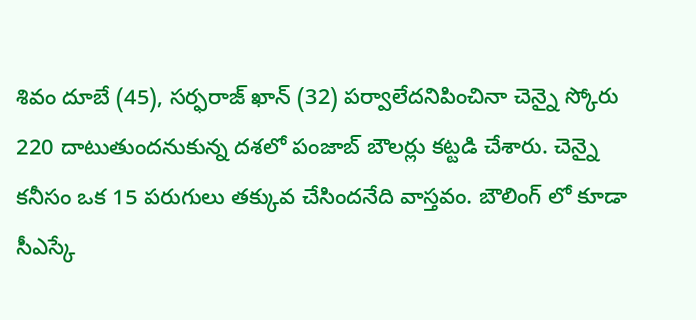శివం దూబే (45), సర్ఫరాజ్ ఖాన్ (32) పర్వాలేదనిపించినా చెన్నై స్కోరు 220 దాటుతుందనుకున్న దశలో పంజాబ్ బౌలర్లు కట్టడి చేశారు. చెన్నై కనీసం ఒక 15 పరుగులు తక్కువ చేసిందనేది వాస్తవం. బౌలింగ్ లో కూడా సీఎస్కే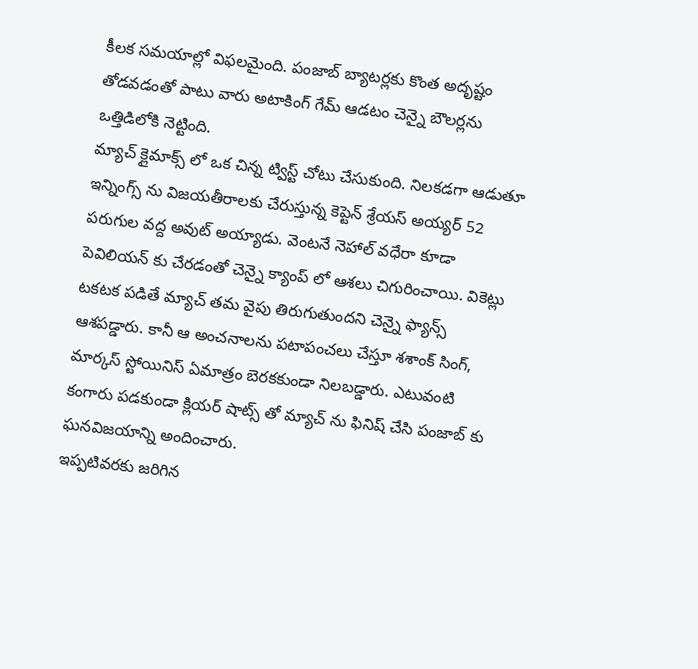కీలక సమయాల్లో విఫలమైంది. పంజాబ్ బ్యాటర్లకు కొంత అదృష్టం తోడవడంతో పాటు వారు అటాకింగ్ గేమ్ ఆడటం చెన్నై బౌలర్లను ఒత్తిడిలోకి నెట్టింది.
మ్యాచ్ క్లైమాక్స్ లో ఒక చిన్న ట్విస్ట్ చోటు చేసుకుంది. నిలకడగా ఆడుతూ ఇన్నింగ్స్ ను విజయతీరాలకు చేరుస్తున్న కెప్టెన్ శ్రేయస్ అయ్యర్ 52 పరుగుల వద్ద అవుట్ అయ్యాడు. వెంటనే నెహాల్ వధేరా కూడా పెవిలియన్ కు చేరడంతో చెన్నై క్యాంప్ లో ఆశలు చిగురించాయి. వికెట్లు టకటక పడితే మ్యాచ్ తమ వైపు తిరుగుతుందని చెన్నై ఫ్యాన్స్ ఆశపడ్డారు. కానీ ఆ అంచనాలను పటాపంచలు చేస్తూ శశాంక్ సింగ్, మార్కస్ స్టోయినిస్ ఏమాత్రం బెరకకుండా నిలబడ్డారు. ఎటువంటి కంగారు పడకుండా క్లియర్ షాట్స్ తో మ్యాచ్ ను ఫినిష్ చేసి పంజాబ్ కు ఘనవిజయాన్ని అందించారు.
ఇప్పటివరకు జరిగిన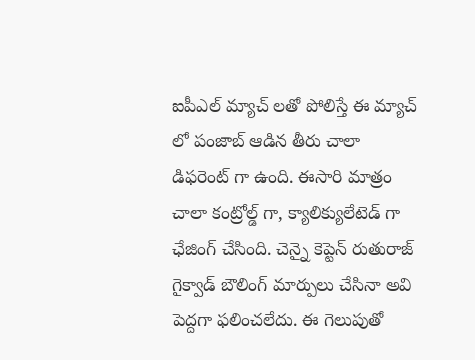ఐపీఎల్ మ్యాచ్ లతో పోలిస్తే ఈ మ్యాచ్ లో పంజాబ్ ఆడిన తీరు చాలా డిఫరెంట్ గా ఉంది. ఈసారి మాత్రం చాలా కంట్రోల్డ్ గా, క్యాలిక్యులేటెడ్ గా ఛేజింగ్ చేసింది. చెన్నై కెప్టెన్ రుతురాజ్ గైక్వాడ్ బౌలింగ్ మార్పులు చేసినా అవి పెద్దగా ఫలించలేదు. ఈ గెలుపుతో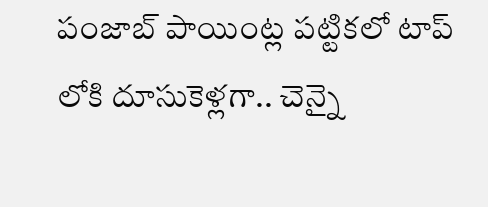పంజాబ్ పాయింట్ల పట్టికలో టాప్ లోకి దూసుకెళ్లగా.. చెన్నై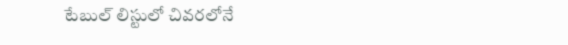టేబుల్ లిస్టులో చివరలోనే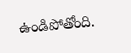ఉండిపోతోంది.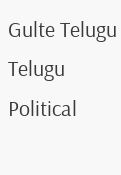Gulte Telugu Telugu Political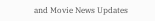and Movie News Updates